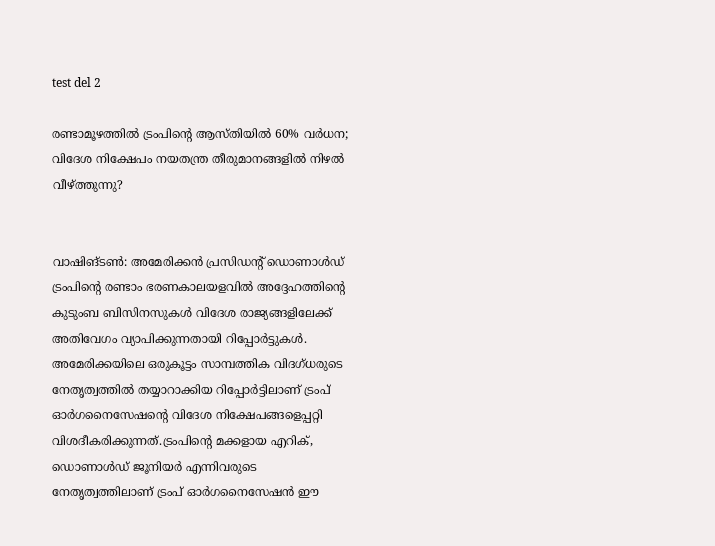test del 2

രണ്ടാമൂഴത്തിൽ ട്രംപിന്റെ ആസ്തിയിൽ 60% വർധന; വിദേശ നിക്ഷേപം നയതന്ത്ര തീരുമാനങ്ങളിൽ നിഴൽ വീഴ്ത്തുന്നു?


വാഷിങ്ടൺ: അമേരിക്കൻ പ്രസിഡന്റ് ഡൊണാൾഡ് ട്രംപിന്റെ രണ്ടാം ഭരണകാലയളവിൽ അദ്ദേഹത്തിന്റെ കുടുംബ ബിസിനസുകൾ വിദേശ രാജ്യങ്ങളിലേക്ക് അതിവേഗം വ്യാപിക്കുന്നതായി റിപ്പോർട്ടുകൾ. അമേരിക്കയിലെ ഒരുകൂട്ടം സാമ്പത്തിക വിദഗ്ധരുടെ നേതൃത്വത്തിൽ തയ്യാറാക്കിയ റിപ്പോർട്ടിലാണ് ട്രംപ് ഓർഗനൈസേഷന്റെ വിദേശ നിക്ഷേപങ്ങളെപ്പറ്റി വിശദീകരിക്കുന്നത്.ട്രംപിന്റെ മക്കളായ എറിക്, ഡൊണാൾഡ് ജൂനിയർ എന്നിവരുടെ നേതൃത്വത്തിലാണ് ട്രംപ് ഓർഗനൈസേഷൻ ഈ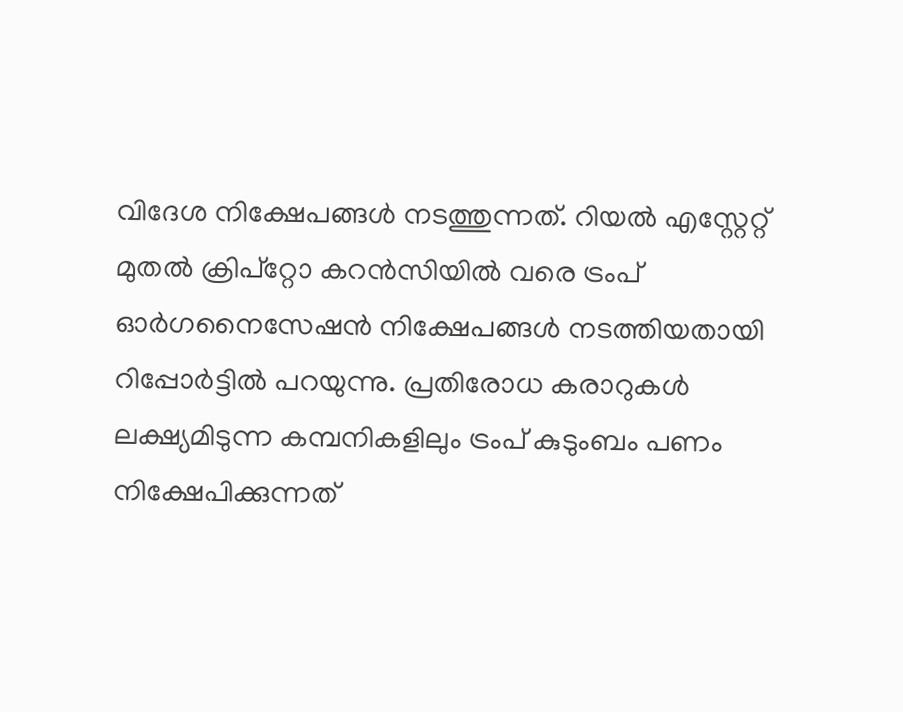വിദേശ നിക്ഷേപങ്ങൾ നടത്തുന്നത്. റിയൽ എസ്റ്റേറ്റ് മുതൽ ക്രിപ്റ്റോ കറൻസിയിൽ വരെ ട്രംപ് ഓർഗനൈസേഷൻ നിക്ഷേപങ്ങൾ നടത്തിയതായി റിപ്പോർട്ടിൽ പറയുന്നു. പ്രതിരോധ കരാറുകൾ ലക്ഷ്യമിടുന്ന കമ്പനികളിലും ട്രംപ് കുടുംബം പണം നിക്ഷേപിക്കുന്നത്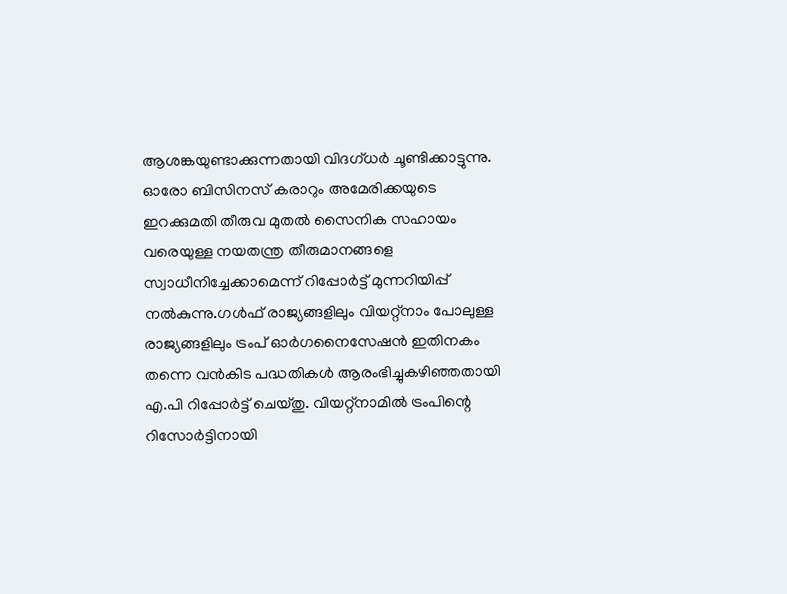ആശങ്കയുണ്ടാക്കുന്നതായി വിദഗ്ധർ ചൂണ്ടിക്കാട്ടുന്നു. ഓരോ ബിസിനസ് കരാറും അമേരിക്കയുടെ ഇറക്കുമതി തീരുവ മുതൽ സൈനിക സഹായം വരെയുള്ള നയതന്ത്ര തീരുമാനങ്ങളെ സ്വാധീനിച്ചേക്കാമെന്ന് റിപ്പോർട്ട് മുന്നറിയിപ്പ് നൽകുന്നു.ഗൾഫ് രാജ്യങ്ങളിലും വിയറ്റ്നാം പോലുള്ള രാജ്യങ്ങളിലും ട്രംപ് ഓർഗനൈസേഷൻ ഇതിനകം തന്നെ വൻകിട പദ്ധതികൾ ആരംഭിച്ചുകഴിഞ്ഞതായി എ.പി റിപ്പോർട്ട് ചെയ്തു. വിയറ്റ്നാമിൽ ട്രംപിന്റെ റിസോർട്ടിനായി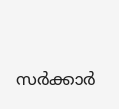സർക്കാർ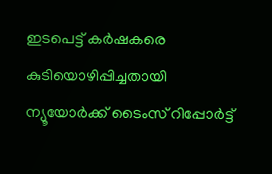ഇടപെട്ട് കർഷകരെ കുടിയൊഴിപ്പിച്ചതായി ന്യൂയോർക്ക് ടൈംസ് റിപ്പോർട്ട്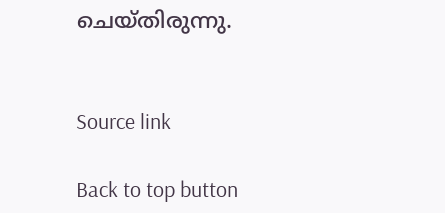ചെയ്തിരുന്നു.


Source link

Back to top button